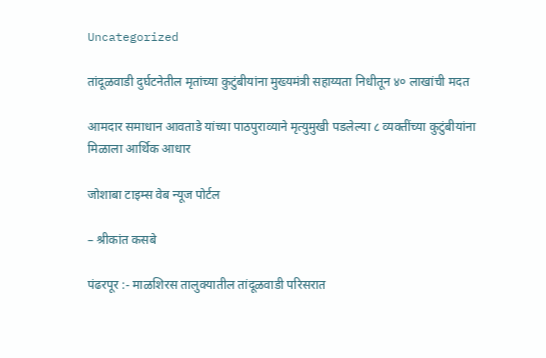Uncategorized

तांदूळवाडी दुर्घटनेतील मृतांच्या कुटुंबीयांना मुख्यमंत्री सहाय्यता निधीतून ४० लाखांची मदत

आमदार समाधान आवताडे यांच्या पाठपुराव्याने मृत्युमुखी पडलेल्या ८ व्यक्तींच्या कुटुंबीयांना मिळाला आर्थिक आधार

जोशाबा टाइम्स वेब न्यूज पोर्टल

– श्रीकांत कसबे

पंढरपूर :- माळशिरस तालुक्यातील तांदूळवाडी परिसरात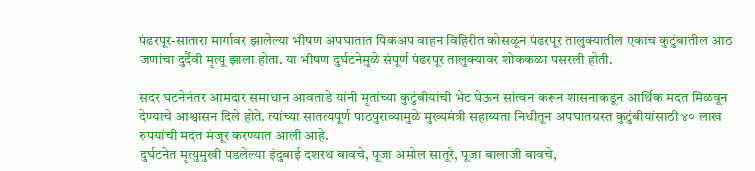पंढरपूर-सातारा मार्गावर झालेल्या भीषण अपघातात पिकअप वाहन विहिरीत कोसळून पंढरपूर तालुक्यातील एकाच कुटुंबातील आठ जणांचा दुर्दैवी मृत्यू झाला होता. या भीषण दुर्घटनेमुळे संपूर्ण पंढरपूर तालुक्यावर शोककळा पसरली होती.

सदर घटनेनंतर आमदार समाधान आवताडे यांनी मृतांच्या कुटुंबीयांची भेट घेऊन सांत्वन करून शासनाकडून आर्थिक मदत मिळवून देण्याचे आश्वासन दिले होते. त्यांच्या सातत्यपूर्ण पाठपुराव्यामुळे मुख्यमंत्री सहाय्यता निधीतून अपघातग्रस्त कुटुंबीयांसाठी ४० लाख रुपयांची मदत मंजूर करण्यात आली आहे.
दुर्घटनेत मृत्युमुखी पडलेल्या इंदुबाई दशरथ बावचे, पूजा अमोल सातूरे, पूजा बालाजी बावचे,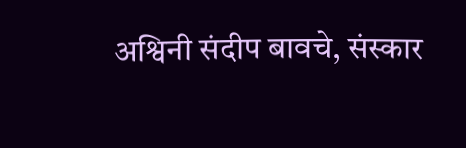अश्विनी संदीप बावचे, संस्कार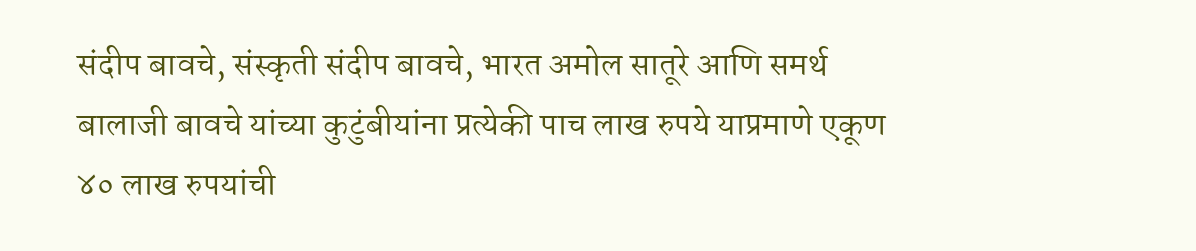संदीप बावचे, संस्कृती संदीप बावचे, भारत अमोल सातूरे आणि समर्थ बालाजी बावचे यांच्या कुटुंबीयांना प्रत्येकी पाच लाख रुपये याप्रमाणे एकूण ४० लाख रुपयांची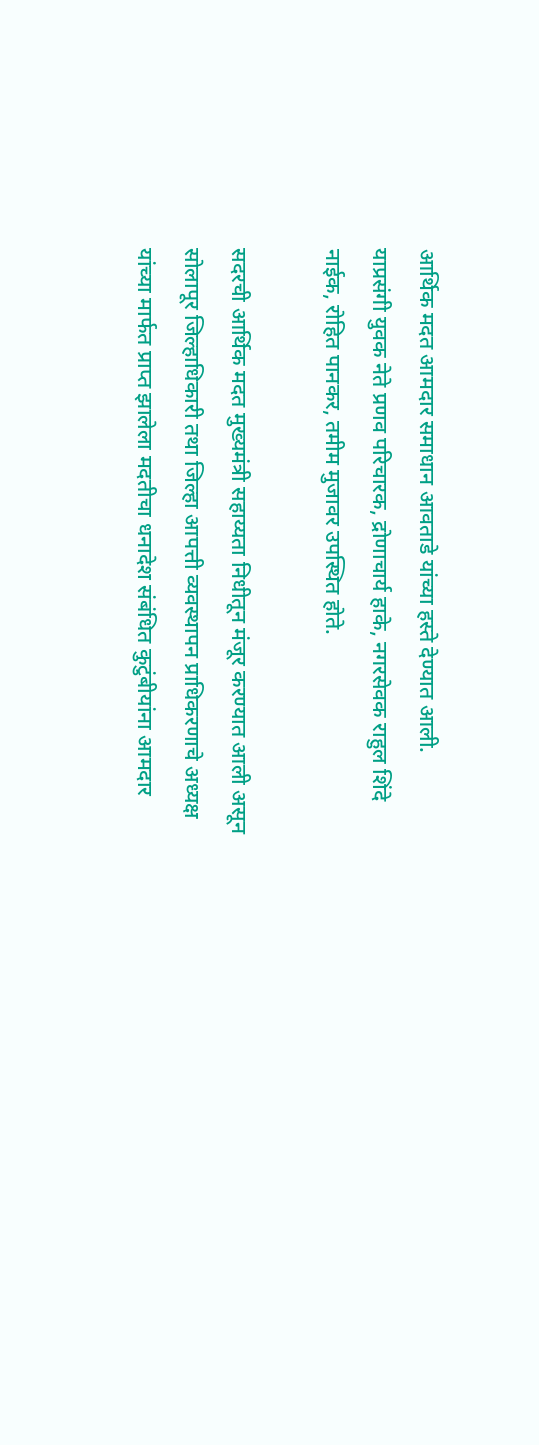आर्थिक मदत आमदार समाधान आवताडे यांच्या हस्ते देण्यात आली.
याप्रसंगी युवक नेते प्रणव परिचारक, द्रोणाचार्य हाके, नगरसेवक राहुल शिंदे नाईक, रोहित पानकर, तमीम मुजावर उपस्थित होते.

सदरची आर्थिक मदत मुख्यमंत्री सहाय्यता निधीतून मंजूर करण्यात आली असून सोलापूर जिल्हाधिकारी तथा जिल्हा आपत्ती व्यवस्थापन प्राधिकरणाचे अध्यक्ष यांच्या मार्फत प्राप्त झालेला मदतीचा धनादेश संबंधित कुटुंबीयांना आमदार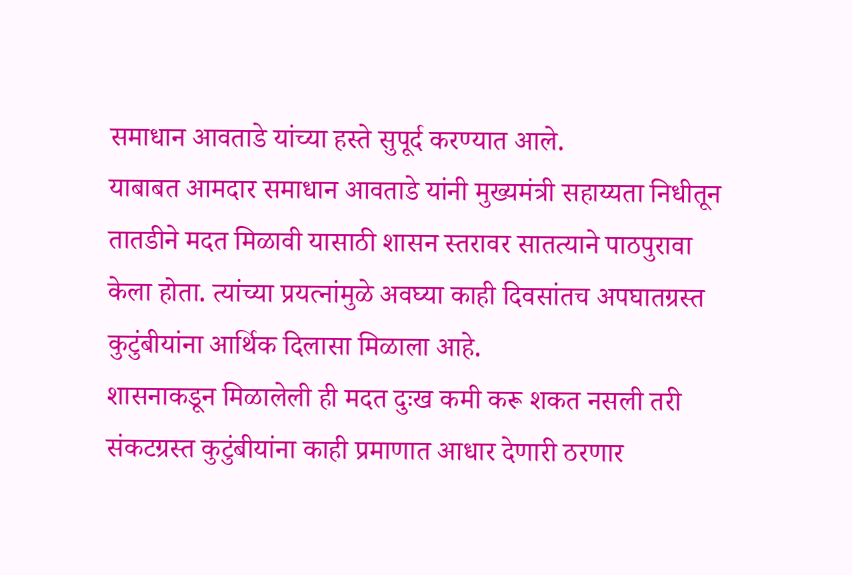समाधान आवताडे यांच्या हस्ते सुपूर्द करण्यात आले.
याबाबत आमदार समाधान आवताडे यांनी मुख्यमंत्री सहाय्यता निधीतून तातडीने मदत मिळावी यासाठी शासन स्तरावर सातत्याने पाठपुरावा केला होता. त्यांच्या प्रयत्नांमुळे अवघ्या काही दिवसांतच अपघातग्रस्त कुटुंबीयांना आर्थिक दिलासा मिळाला आहे.
शासनाकडून मिळालेली ही मदत दुःख कमी करू शकत नसली तरी संकटग्रस्त कुटुंबीयांना काही प्रमाणात आधार देणारी ठरणार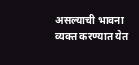असल्याची भावना व्यक्त करण्यात येत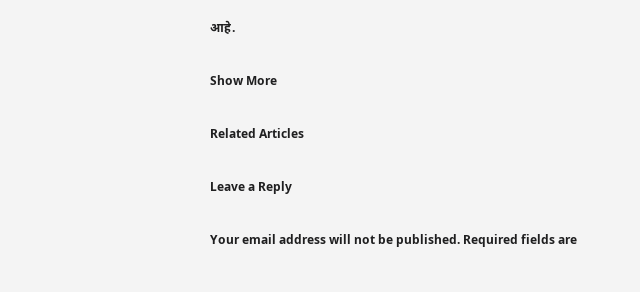आहे.

Show More

Related Articles

Leave a Reply

Your email address will not be published. Required fields are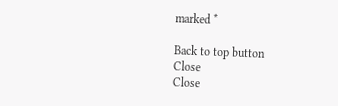marked *

Back to top button
Close
Close